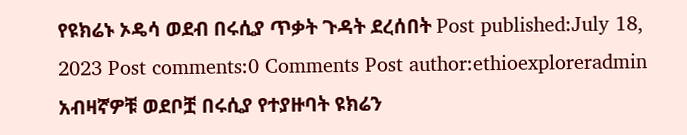የዩክሬኑ ኦዴሳ ወደብ በሩሲያ ጥቃት ጉዳት ደረሰበት Post published:July 18, 2023 Post comments:0 Comments Post author:ethioexploreradmin አብዛኛዎቹ ወደቦቿ በሩሲያ የተያዙባት ዩክሬን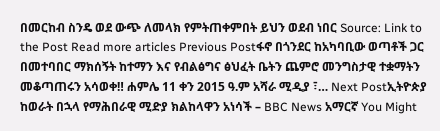በመርከብ ስንዴ ወደ ውጭ ለመላክ የምትጠቀምበት ይህን ወደብ ነበር Source: Link to the Post Read more articles Previous Postፋኖ በጎንደር ከአካባቢው ወጣቶች ጋር በመተባበር ማክሰኝት ከተማን እና የብልፅግና ፅህፈት ቤትን ጨምሮ መንግስታዊ ተቋማትን መቆጣጠሩን አሳወቀ‼ ሐምሌ 11 ቀን 2015 ዓ.ም አሻራ ሚዲያ ፣… Next Postኢትዮጵያ ከወራት በኋላ የማሕበራዊ ሚድያ ክልከላዋን አነሳች – BBC News አማርኛ You Might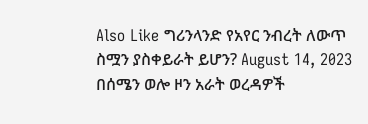Also Like ግሪንላንድ የአየር ንብረት ለውጥ ስሟን ያስቀይራት ይሆን? August 14, 2023 በሰሜን ወሎ ዞን አራት ወረዳዎች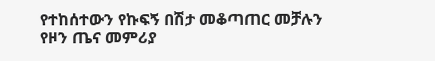የተከሰተውን የኩፍኝ በሽታ መቆጣጠር መቻሉን የዞን ጤና መምሪያ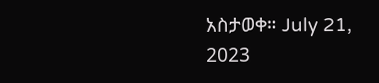አስታወቀ። July 21, 2023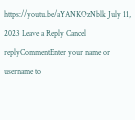https://youtu.be/aYANKOzNblk July 11, 2023 Leave a Reply Cancel replyCommentEnter your name or username to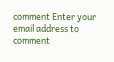comment Enter your email address to comment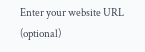Enter your website URL (optional)